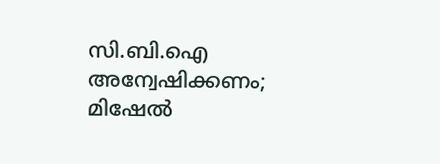സി.ബി.ഐ അന്വേഷിക്കണം; മിഷേല്‍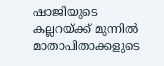ഷാജിയുടെ കല്ലറയ്ക്ക് മുന്നില്‍ മാതാപിതാക്കളുടെ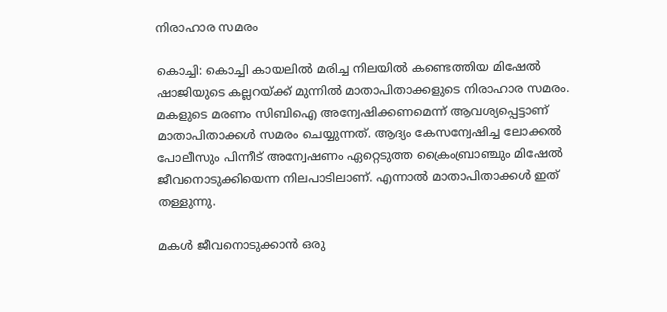നിരാഹാര സമരം

കൊച്ചി: കൊച്ചി കായലില്‍ മരിച്ച നിലയില്‍ കണ്ടെത്തിയ മിഷേല്‍ ഷാജിയുടെ കല്ലറയ്ക്ക് മുന്നില്‍ മാതാപിതാക്കളുടെ നിരാഹാര സമരം. മകളുടെ മരണം സിബിഐ അന്വേഷിക്കണമെന്ന് ആവശ്യപ്പെട്ടാണ് മാതാപിതാക്കള്‍ സമരം ചെയ്യുന്നത്. ആദ്യം കേസന്വേഷിച്ച ലോക്കല്‍ പോലീസും പിന്നീട് അന്വേഷണം ഏറ്റെടുത്ത ക്രൈംബ്രാഞ്ചും മിഷേല്‍ ജീവനൊടുക്കിയെന്ന നിലപാടിലാണ്. എന്നാല്‍ മാതാപിതാക്കള്‍ ഇത് തള്ളുന്നു.

മകള്‍ ജീവനൊടുക്കാന്‍ ഒരു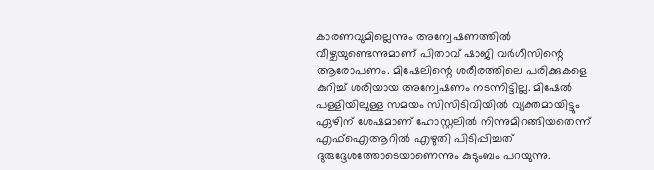കാരണവുമില്ലെന്നും അന്വേഷണത്തില്‍ വീഴ്ചയുണ്ടെന്നുമാണ് പിതാവ് ഷാജി വര്‍ഗീസിന്റെ ആരോപണം. മിഷേലിന്റെ ശരീരത്തിലെ പരിക്കുകളെ കുറിച്ച് ശരിയായ അന്വേഷണം നടന്നിട്ടില്ല. മിഷേല്‍ പള്ളിയിലുള്ള സമയം സിസിടിവിയില്‍ വ്യക്തമായിട്ടും ഏഴിന് ശേഷമാണ് ഹോസ്റ്റലില്‍ നിന്നുമിറങ്ങിയതെന്ന് എഫ്ഐആറില്‍ എഴുതി പിടിപ്പിച്ചത് ദുരുദ്ദേശത്തോടെയാണെന്നും കുടുംബം പറയുന്നു.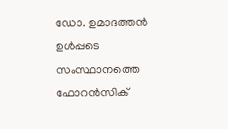ഡോ. ഉമാദത്തന്‍ ഉള്‍പ്പടെ സംസ്ഥാനത്തെ ഫോറന്‍സിക്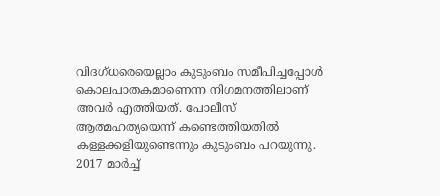വിദഗ്ധരെയെല്ലാം കുടുംബം സമീപിച്ചപ്പോള്‍ കൊലപാതകമാണെന്ന നിഗമനത്തിലാണ് അവര്‍ എത്തിയത്. പോലീസ് ആത്മഹത്യയെന്ന് കണ്ടെത്തിയതില്‍ കള്ളക്കളിയുണ്ടെന്നും കുടുംബം പറയുന്നു. 2017 മാര്‍ച്ച്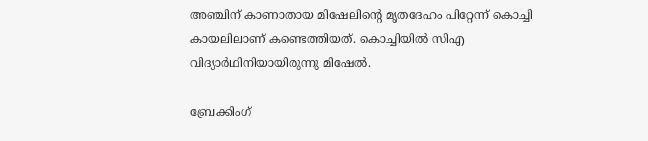അഞ്ചിന് കാണാതായ മിഷേലിന്റെ മൃതദേഹം പിറ്റേന്ന് കൊച്ചി കായലിലാണ് കണ്ടെത്തിയത്. കൊച്ചിയില്‍ സിഎ വിദ്യാര്‍ഥിനിയായിരുന്നു മിഷേല്‍.

ബ്രേക്കിംഗ്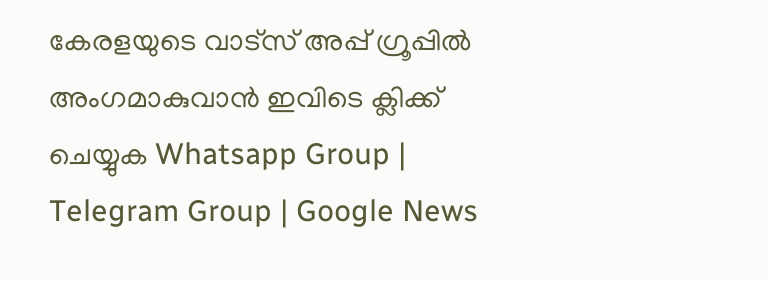കേരളയുടെ വാട്സ് അപ്പ് ഗ്രൂപ്പിൽ അംഗമാകുവാൻ ഇവിടെ ക്ലിക്ക് ചെയ്യുക Whatsapp Group | Telegram Group | Google News